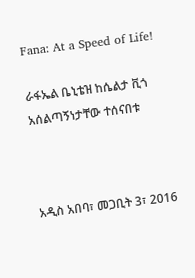Fana: At a Speed of Life!

ራፋኤል ቤኒቴዝ ከሴልታ ቪጎ አሰልጣኝነታቸው ተሰናበቱ



አዲስ አበባ፣ መጋቢት 3፣ 2016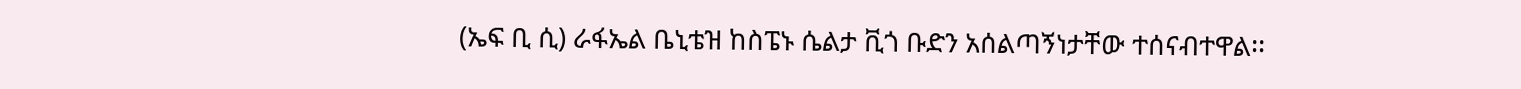(ኤፍ ቢ ሲ) ራፋኤል ቤኒቴዝ ከስፔኑ ሴልታ ቪጎ ቡድን አሰልጣኝነታቸው ተሰናብተዋል፡፡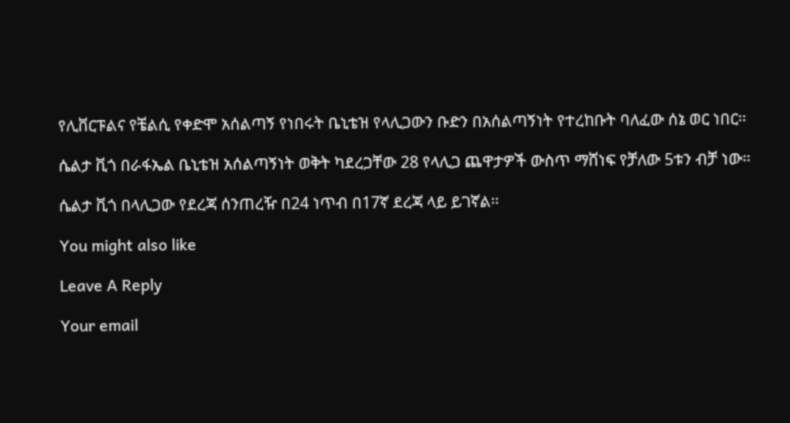የሊቨርፑልና የቼልሲ የቀድሞ አሰልጣኝ የነበሩት ቤኒቴዝ የላሊጋውን ቡድን በአሰልጣኝነት የተረከቡት ባለፈው ሰኔ ወር ነበር፡፡

ሴልታ ቪጎ በራፋኤል ቤኒቴዝ አሰልጣኝነት ወቅት ካደረጋቸው 28 የላሊጋ ጨዋታዎች ውስጥ ማሸነፍ የቻለው 5ቱን ብቻ ነው፡፡

ሴልታ ቪጎ በላሊጋው የደረጃ ሰንጠረዥ በ24 ነጥብ በ17ኛ ደረጃ ላይ ይገኛል፡፡

You might also like

Leave A Reply

Your email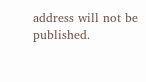address will not be published.